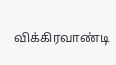விக்கிரவாண்டி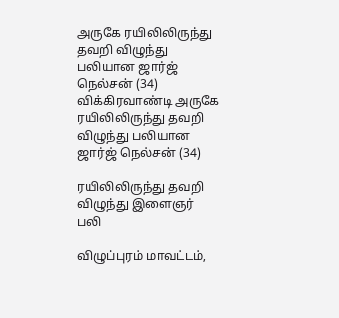அருகே ரயிலிலிருந்து தவறி விழுந்து பலியான ஜார்ஜ் நெல்சன் (34)
விக்கிரவாண்டி அருகே ரயிலிலிருந்து தவறி விழுந்து பலியான ஜார்ஜ் நெல்சன் (34)

ரயிலிலிருந்து தவறி விழுந்து இளைஞர் பலி

விழுப்புரம் மாவட்டம்,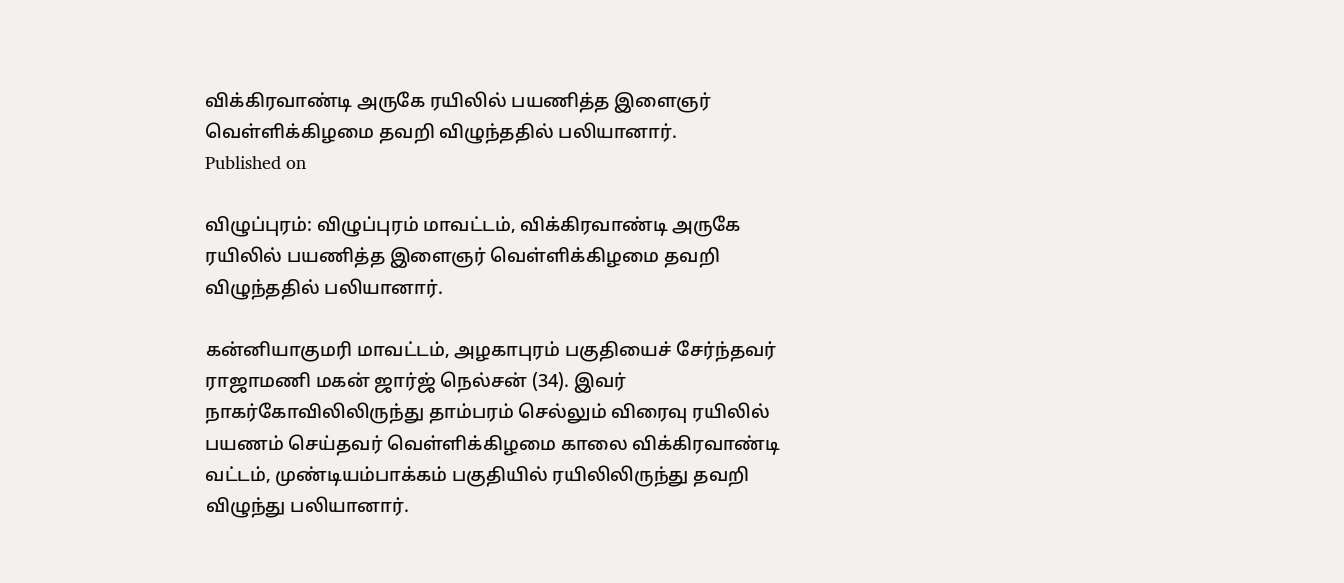விக்கிரவாண்டி அருகே ரயிலில் பயணித்த இளைஞர் வெள்ளிக்கிழமை தவறி விழுந்ததில் பலியானார்.
Published on

விழுப்புரம்: விழுப்புரம் மாவட்டம், விக்கிரவாண்டி அருகே ரயிலில் பயணித்த இளைஞர் வெள்ளிக்கிழமை தவறி விழுந்ததில் பலியானார்.

கன்னியாகுமரி மாவட்டம், அழகாபுரம் பகுதியைச் சேர்ந்தவர் ராஜாமணி மகன் ஜார்ஜ் நெல்சன் (34). இவர் நாகர்கோவிலிலிருந்து தாம்பரம் செல்லும் விரைவு ரயிலில் பயணம் செய்தவர் வெள்ளிக்கிழமை காலை விக்கிரவாண்டி வட்டம், முண்டியம்பாக்கம் பகுதியில் ரயிலிலிருந்து தவறி விழுந்து பலியானார்.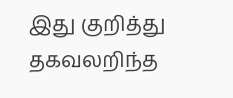இது குறித்து தகவலறிந்த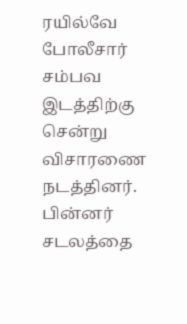ரயில்வே போலீசார் சம்பவ இடத்திற்கு சென்று விசாரணை நடத்தினர். பின்னர் சடலத்தை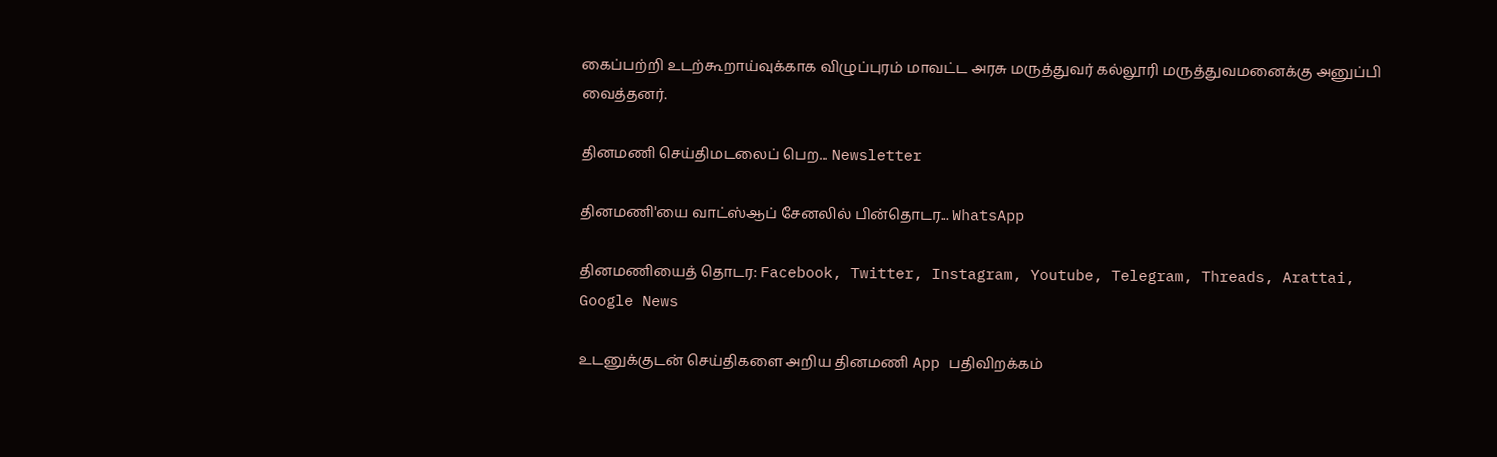கைப்பற்றி உடற்கூறாய்வுக்காக விழுப்புரம் மாவட்ட அரசு மருத்துவர் கல்லூரி மருத்துவமனைக்கு அனுப்பி வைத்தனர்.

தினமணி செய்திமடலைப் பெற... Newsletter

தினமணி'யை வாட்ஸ்ஆப் சேனலில் பின்தொடர... WhatsApp

தினமணியைத் தொடர: Facebook, Twitter, Instagram, Youtube, Telegram, Threads, Arattai, Google News

உடனுக்குடன் செய்திகளை அறிய தினமணி App பதிவிறக்கம்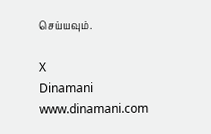செய்யவும்.

X
Dinamani
www.dinamani.com